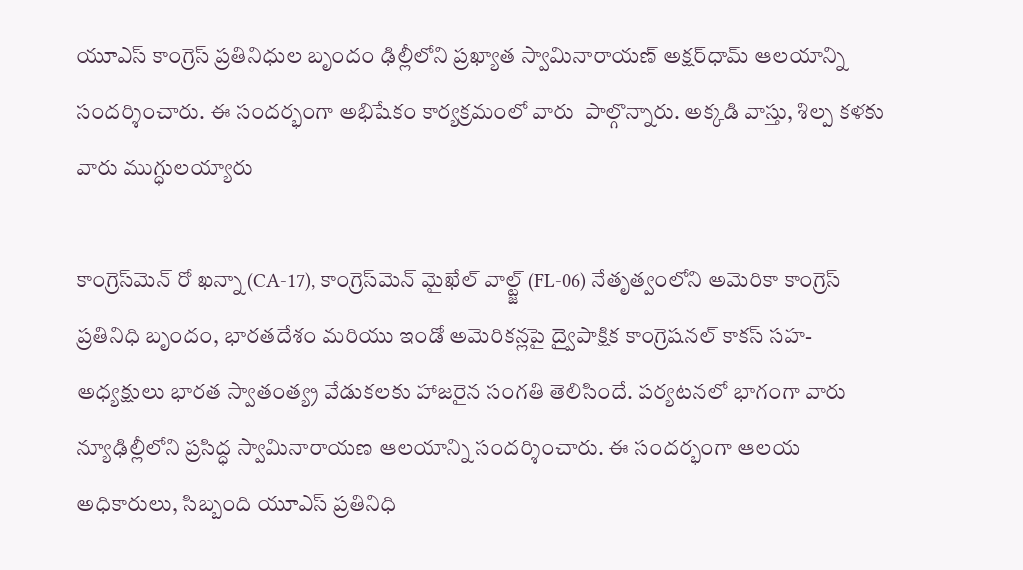యూఎస్ కాంగ్రెస్ ప్రతినిధుల బృందం ఢిల్లీలోని ప్రఖ్యాత స్వామినారాయణ్ అక్షర్‌‌ధామ్ ఆలయాన్ని సందర్శించారు. ఈ సందర్భంగా అభిషేకం కార్యక్రమంలో వారు  పాల్గొన్నారు. అక్కడి వాస్తు, శిల్ప కళకు వారు ముగ్ధులయ్యారు

కాంగ్రెస్‌మెన్ రో ఖన్నా (CA-17), కాంగ్రెస్‌మెన్ మైఖేల్ వాల్ట్జ్ (FL-06) నేతృత్వంలోని అమెరికా కాంగ్రెస్ ప్రతినిధి బృందం, భారతదేశం మరియు ఇండో అమెరికన్లపై ద్వైపాక్షిక కాంగ్రెషనల్ కాకస్ సహ-అధ్యక్షులు భారత స్వాతంత్య్ర వేడుకలకు హాజరైన సంగతి తెలిసిందే. పర్యటనలో భాగంగా వారు న్యూఢిల్లీలోని ప్రసిద్ధ స్వామినారాయణ ఆలయాన్ని సందర్శించారు. ఈ సందర్భంగా ఆలయ అధికారులు, సిబ్బంది యూఎస్ ప్రతినిధి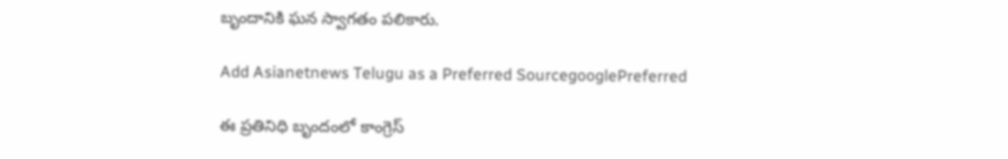బృందానికి ఘన స్వాగతం పలికారు.

Add Asianetnews Telugu as a Preferred SourcegooglePreferred

ఈ ప్రతినిధి బృందంలో కాంగ్రెస్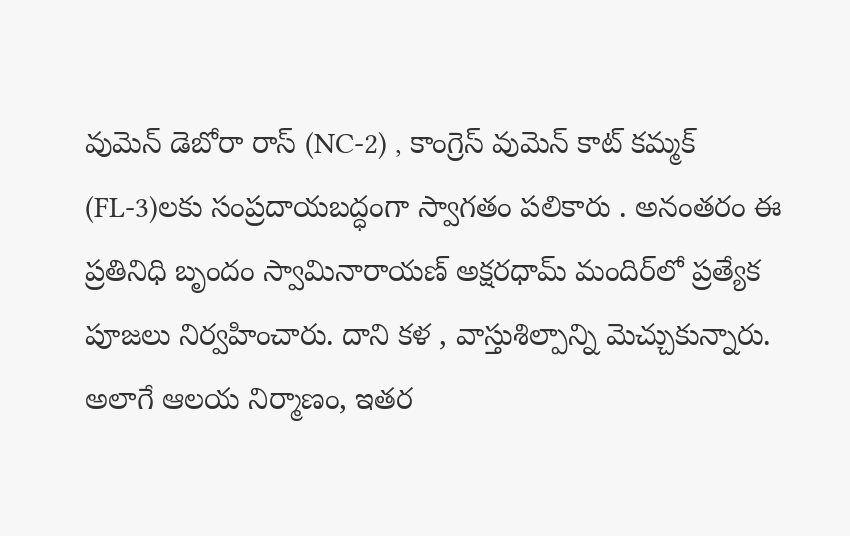వుమెన్ డెబోరా రాస్ (NC-2) , కాంగ్రెస్ వుమెన్ కాట్ కమ్మక్ (FL-3)లకు సంప్రదాయబద్ధంగా స్వాగతం పలికారు . అనంతరం ఈ ప్రతినిధి బృందం స్వామినారాయణ్ అక్షరధామ్ మందిర్‌లో ప్రత్యేక పూజలు నిర్వహించారు. దాని కళ , వాస్తుశిల్పాన్ని మెచ్చుకున్నారు. అలాగే ఆలయ నిర్మాణం, ఇతర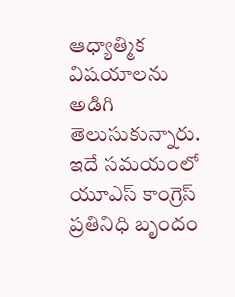ఆధ్యాత్మిక విషయాలను అడిగి తెలుసుకున్నారు. ఇదే సమయంలో యూఎస్ కాంగ్రెస్ ప్రతినిధి బృందం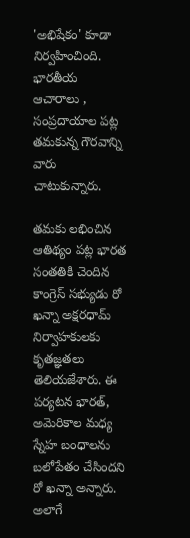'అభిషేకం' కూడా నిర్వహించింది. భారతీయ ఆచారాలు , సంప్రదాయాల పట్ల తమకున్న గౌరవాన్ని వారు చాటుకున్నారు.

తమకు లభించిన ఆతిథ్యం పట్ల భారత సంతతికి చెందిన కాంగ్రెస్ సభ్యుడు రో ఖన్నా అక్షరధామ్ నిర్వాహకులకు కృతజ్ఞతలు తెలియజేశారు. ఈ పర్యటన భారత్, అమెరికాల మధ్య స్నేహ బంధాలను బలోపేతం చేసిందని రో ఖన్నా అన్నారు. అలాగే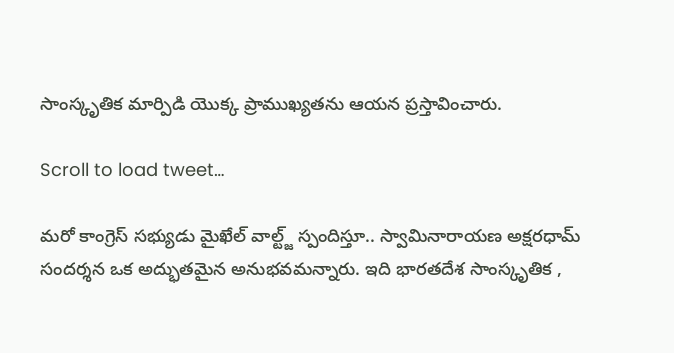సాంస్కృతిక మార్పిడి యొక్క ప్రాముఖ్యతను ఆయన ప్రస్తావించారు.

Scroll to load tweet…

మరో కాంగ్రెస్ సభ్యుడు మైఖేల్ వాల్ట్జ్ స్పందిస్తూ.. స్వామినారాయణ అక్షరధామ్‌ సందర్శన ఒక అద్భుతమైన అనుభవమన్నారు. ఇది భారతదేశ సాంస్కృతిక ,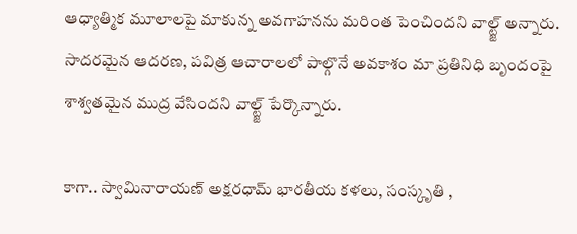ఆధ్యాత్మిక మూలాలపై మాకున్న అవగాహనను మరింత పెంచిందని వాల్ట్జ్ అన్నారు. సాదరమైన ఆదరణ, పవిత్ర ఆచారాలలో పాల్గొనే అవకాశం మా ప్రతినిధి బృందంపై శాశ్వతమైన ముద్ర వేసిందని వాల్ట్జ్ పేర్కొన్నారు.

కాగా.. స్వామినారాయణ్ అక్షరధామ్ భారతీయ కళలు, సంస్కృతి ,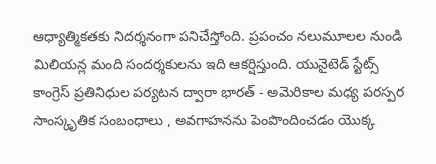ఆధ్యాత్మికతకు నిదర్శనంగా పనిచేస్తోంది. ప్రపంచం నలుమూలల నుండి మిలియన్ల మంది సందర్శకులను ఇది ఆకర్షిస్తుంది. యునైటెడ్ స్టేట్స్ కాంగ్రెస్ ప్రతినిధుల పర్యటన ద్వారా భారత్ - అమెరికాల మధ్య పరస్పర సాంస్కృతిక సంబంధాలు , అవగాహనను పెంపొందించడం యొక్క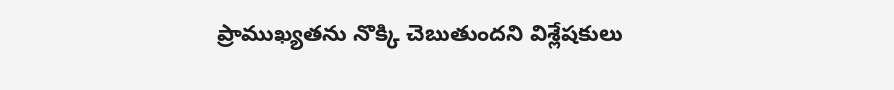ప్రాముఖ్యతను నొక్కి చెబుతుందని విశ్లేషకులు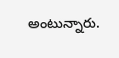అంటున్నారు.